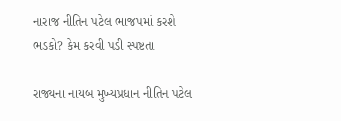નારાજ નીતિન પટેલ ભાજપમાં કરશે ભડકો? કેમ કરવી પડી સ્પષ્ટતા

રાજ્યના નાયબ મુખ્યપ્રધાન નીતિન પટેલ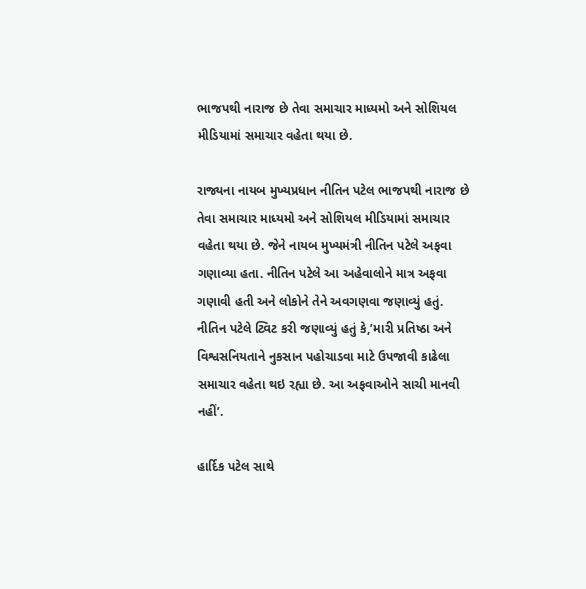ભાજપથી નારાજ છે તેવા સમાચાર માધ્યમો અને સોશિયલ મીડિયામાં સમાચાર વહેતા થયા છે.

રાજ્યના નાયબ મુખ્યપ્રધાન નીતિન પટેલ ભાજપથી નારાજ છે તેવા સમાચાર માધ્યમો અને સોશિયલ મીડિયામાં સમાચાર વહેતા થયા છે. જેને નાયબ મુખ્યમંત્રી નીતિન પટેલે અફવા ગણાવ્યા હતા. નીતિન પટેલે આ અહેવાલોને માત્ર અફવા ગણાવી હતી અને લોકોને તેને અવગણવા જણાવ્યું હતું. નીતિન પટેલે ટ્વિટ કરી જણાવ્યું હતું કે,’મારી પ્રતિષ્ઠા અને વિશ્વસનિયતાને નુકસાન પહોચાડવા માટે ઉપજાવી કાઢેલા સમાચાર વહેતા થઇ રહ્યા છે. આ અફવાઓને સાચી માનવી નહીં’.

હાર્દિક પટેલ સાથે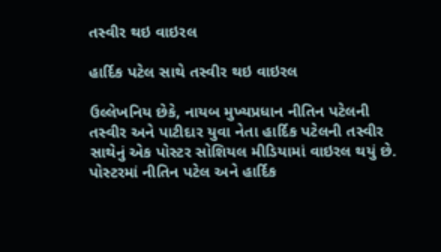તસ્વીર થઇ વાઇરલ

હાર્દિક પટેલ સાથે તસ્વીર થઇ વાઇરલ

ઉલ્લેખનિય છેકે, નાયબ મુખ્યપ્રધાન નીતિન પટેલની તસ્વીર અને પાટીદાર યુવા નેતા હાર્દિક પટેલની તસ્વીર સાથેનું એક પોસ્ટર સોશિયલ મીડિયામાં વાઇરલ થયું છે. પોસ્ટરમાં નીતિન પટેલ અને હાર્દિક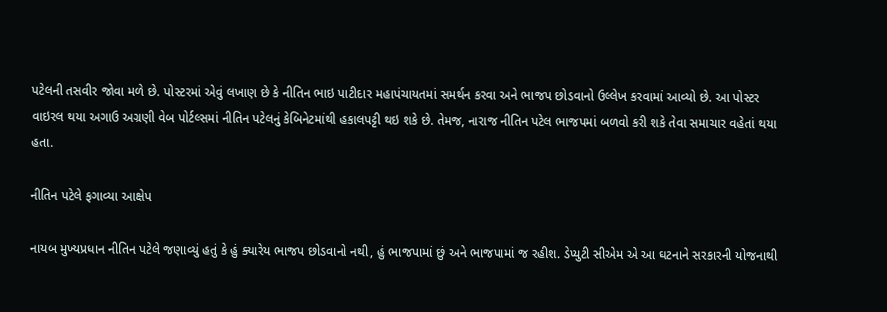પટેલની તસવીર જોવા મળે છે. પોસ્ટરમાં એવું લખાણ છે કે નીતિન ભાઇ પાટીદાર મહાપંચાયતમાં સમર્થન કરવા અને ભાજપ છોડવાનો ઉલ્લેખ કરવામાં આવ્યો છે. આ પોસ્ટર વાઇરલ થયા અગાઉ અગ્રણી વેબ પોર્ટલ્સમાં નીતિન પટેલનું કેબિનેટમાંથી હકાલપટ્ટી થઇ શકે છે. તેમજ, નારાજ નીતિન પટેલ ભાજપમાં બળવો કરી શકે તેવા સમાચાર વહેતાં થયા હતા.

નીતિન પટેલે ફગાવ્યા આક્ષેપ

નાયબ મુખ્યપ્રધાન નીતિન પટેલે જણાવ્યું હતું કે હું ક્યારેય ભાજપ છોડવાનો નથી, હું ભાજપામાં છું અને ભાજપામાં જ રહીશ. ડેપ્યુટી સીએમ એ આ ઘટનાને સરકારની યોજનાથી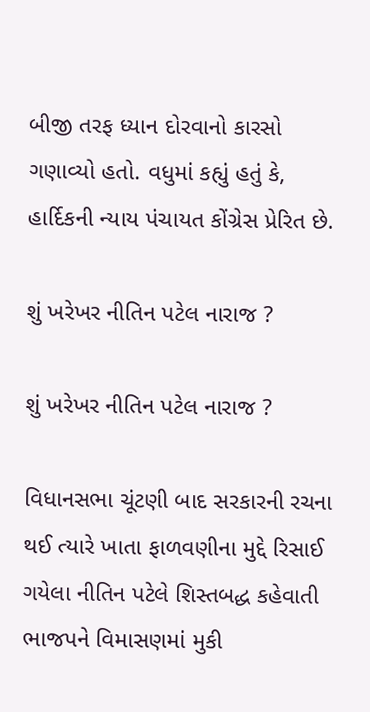બીજી તરફ ધ્યાન દોરવાનો કારસો ગણાવ્યો હતો. વધુમાં કહ્યું હતું કે, હાર્દિકની ન્યાય પંચાયત કોંગ્રેસ પ્રેરિત છે.

શું ખરેખર નીતિન પટેલ નારાજ ?

શું ખરેખર નીતિન પટેલ નારાજ ?

વિધાનસભા ચૂંટણી બાદ સરકારની રચના થઈ ત્યારે ખાતા ફાળવણીના મુદ્દે રિસાઈ ગયેલા નીતિન પટેલે શિસ્તબદ્ધ કહેવાતી ભાજપને વિમાસણમાં મુકી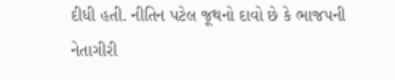દીધી હતી. નીતિન પટેલ જૂથનો દાવો છે કે ભાજપની નેતાગીરી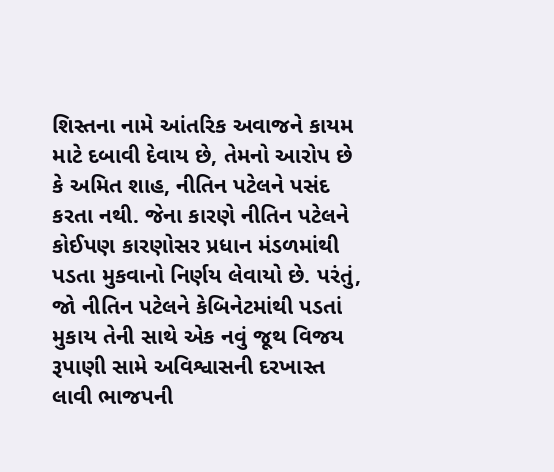શિસ્તના નામે આંતરિક અવાજને કાયમ માટે દબાવી દેવાય છે, તેમનો આરોપ છે કે અમિત શાહ, નીતિન પટેલને પસંદ કરતા નથી. જેના કારણે નીતિન પટેલને કોઈપણ કારણોસર પ્રધાન મંડળમાંથી પડતા મુકવાનો નિર્ણય લેવાયો છે. પરંતું, જો નીતિન પટેલને કેબિનેટમાંથી પડતાં મુકાય તેની સાથે એક નવું જૂથ વિજય રૂપાણી સામે અવિશ્વાસની દરખાસ્ત લાવી ભાજપની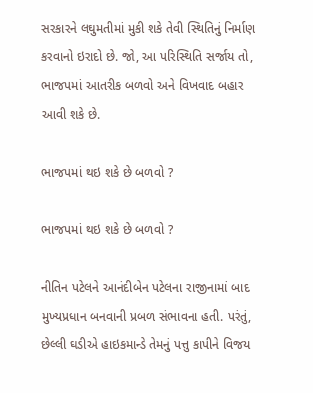સરકારને લઘુમતીમાં મુકી શકે તેવી સ્થિતિનું નિર્માણ કરવાનો ઇરાદો છે. જો, આ પરિસ્થિતિ સર્જાય તો, ભાજપમાં આતરીક બળવો અને વિખવાદ બહાર આવી શકે છે.

ભાજપમાં થઇ શકે છે બળવો ?

ભાજપમાં થઇ શકે છે બળવો ?

નીતિન પટેલને આનંદીબેન પટેલના રાજીનામાં બાદ મુખ્યપ્રધાન બનવાની પ્રબળ સંભાવના હતી. પરંતું, છેલ્લી ઘડીએ હાઇકમાન્ડે તેમનું પત્તુ કાપીને વિજય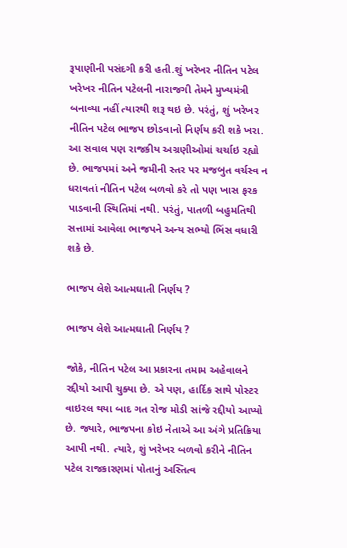રૂપાણીની પસંદગી કરી હતી.શું ખરેખર નીતિન પટેલ ખરેખર નીતિન પટેલની નારાજગી તેમને મુખ્યમંત્રી બનાવ્યા નહીં ત્યારથી શરૂ થઇ છે. પરંતું, શું ખરેખર નીતિન પટેલ ભાજપ છોડવાનો નિર્ણય કરી શકે ખરા. આ સવાલ પણ રાજકીય અગ્રણીઓમાં ચર્ચાઇ રહ્યો છે. ભાજપમાં અને જમીની સ્તર પર મજબુત વર્ચસ્વ ન ધરાવતાં નીતિન પટેલ બળવો કરે તો પણ ખાસ ફરક પાડવાની સ્થિતિમાં નથી. પરંતું, પાતળી બહુમતિથી સત્તામાં આવેલા ભાજપને અન્ય સભ્યો ભિંસ વધારી શકે છે.

ભાજપ લેશે આત્મઘાતી નિર્ણય ?

ભાજપ લેશે આત્મઘાતી નિર્ણય ?

જોકે, નીતિન પટેલ આ પ્રકારના તમામ અહેવાલને રદ્દીયો આપી ચુક્યા છે. એ પણ, હાર્દિક સાથે પોસ્ટર વાઇરલ થયા બાદ ગત રોજ મોડી સાંજે રદ્દીયો આપ્યો છે. જ્યારે, ભાજપના કોઇ નેતાએ આ અંગે પ્રતિક્રિયા આપી નથી. ત્યારે, શું ખરેખર બળવો કરીને નીતિન પટેલ રાજકારણમાં પોતાનું અસ્તિત્વ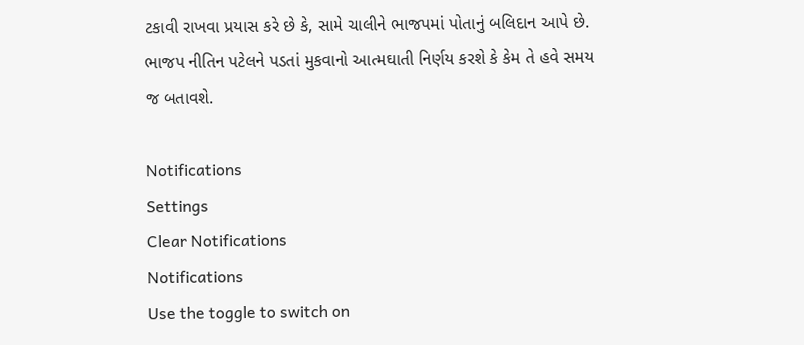ટકાવી રાખવા પ્રયાસ કરે છે કે, સામે ચાલીને ભાજપમાં પોતાનું બલિદાન આપે છે. ભાજપ નીતિન પટેલને પડતાં મુકવાનો આત્મઘાતી નિર્ણય કરશે કે કેમ તે હવે સમય જ બતાવશે.

Notifications
Settings
Clear Notifications
Notifications
Use the toggle to switch on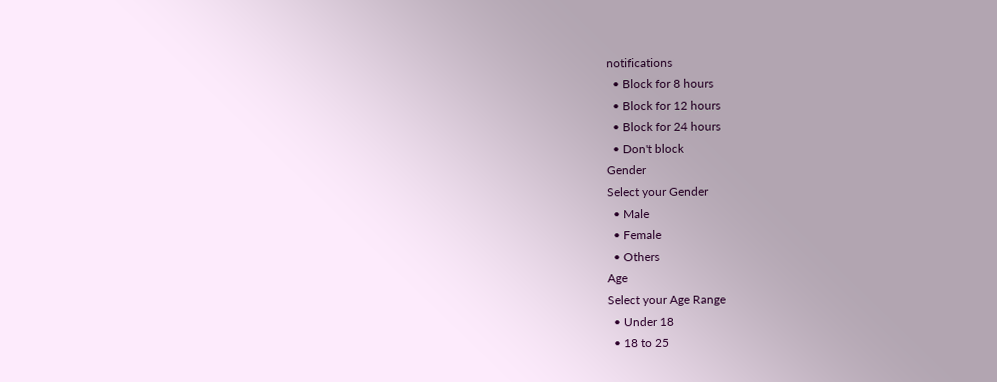notifications
  • Block for 8 hours
  • Block for 12 hours
  • Block for 24 hours
  • Don't block
Gender
Select your Gender
  • Male
  • Female
  • Others
Age
Select your Age Range
  • Under 18
  • 18 to 25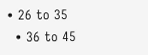• 26 to 35
  • 36 to 45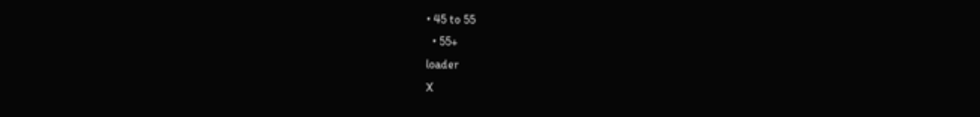• 45 to 55
  • 55+
loader
X